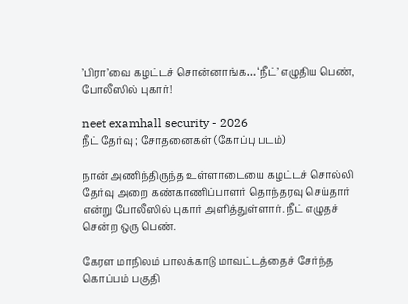’பிரா’வை கழட்டச் சொன்னாங்க… ‘நீட்’ எழுதிய பெண், போலீஸில் புகார்!

neet examhall security - 2026
நீட் தேர்வு ; சோதனைகள் (கோப்பு படம்)

நான் அணிந்திருந்த உள்ளாடையை கழட்டச் சொல்லி தேர்வு அறை கண்காணிப்பாளர் தொந்தரவு செய்தார் என்று போலீஸில் புகார் அளித்துள்ளார். நீட் எழுதச் சென்ற ஒரு பெண்.

கேரள மாநிலம் பாலக்காடு மாவட்டத்தைச் சேர்ந்த கொப்பம் பகுதி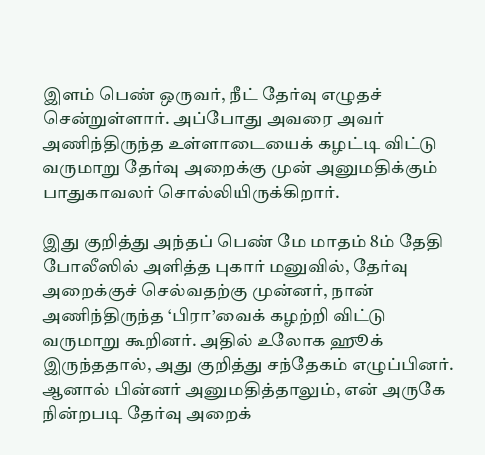இளம் பெண் ஒருவர், நீட் தேர்வு எழுதச் சென்றுள்ளார். அப்போது அவரை அவர் அணிந்திருந்த உள்ளாடையைக் கழட்டி விட்டு வருமாறு தேர்வு அறைக்கு முன் அனுமதிக்கும் பாதுகாவலர் சொல்லியிருக்கிறார்.

இது குறித்து அந்தப் பெண் மே மாதம் 8ம் தேதி போலீஸில் அளித்த புகார் மனுவில், தேர்வு அறைக்குச் செல்வதற்கு முன்னர், நான் அணிந்திருந்த ‘பிரா’வைக் கழற்றி விட்டு வருமாறு கூறினர். அதில் உலோக ஹூக் இருந்ததால், அது குறித்து சந்தேகம் எழுப்பினர். ஆனால் பின்னர் அனுமதித்தாலும், என் அருகே நின்றபடி தேர்வு அறைக்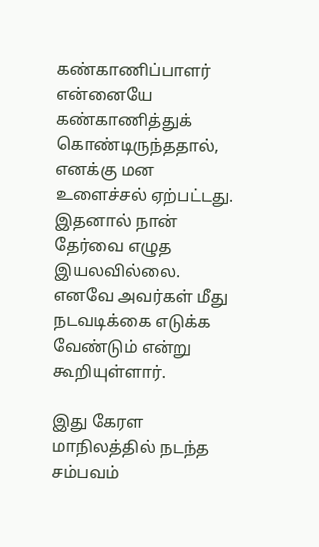கண்காணிப்பாளர் என்னையே கண்காணித்துக் கொண்டிருந்ததால், எனக்கு மன உளைச்சல் ஏற்பட்டது. இதனால் நான் தேர்வை எழுத இயலவில்லை. எனவே அவர்கள் மீது நடவடிக்கை எடுக்க வேண்டும் என்று கூறியுள்ளார்.

இது கேரள மாநிலத்தில் நடந்த சம்பவம்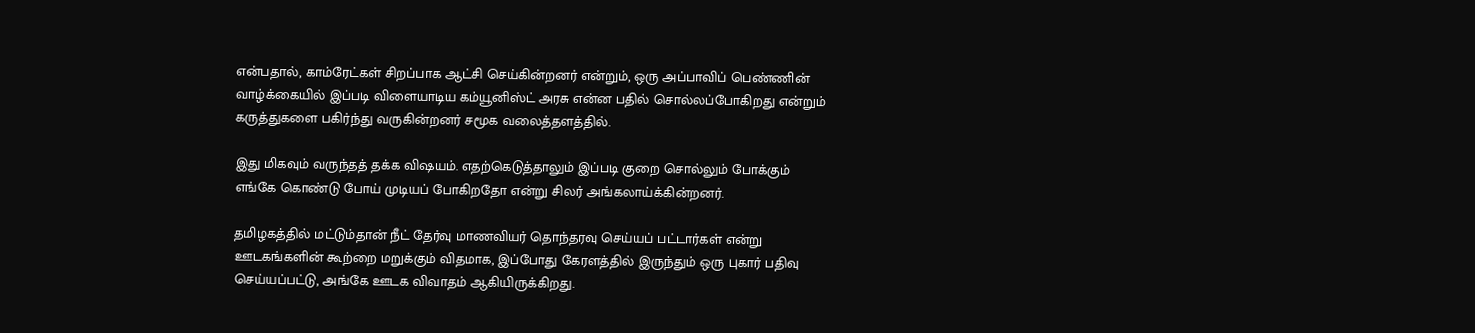என்பதால், காம்ரேட்கள் சிறப்பாக ஆட்சி செய்கின்றனர் என்றும், ஒரு அப்பாவிப் பெண்ணின் வாழ்க்கையில் இப்படி விளையாடிய கம்யூனிஸ்ட் அரசு என்ன பதில் சொல்லப்போகிறது என்றும் கருத்துகளை பகிர்ந்து வருகின்றனர் சமூக வலைத்தளத்தில்.

இது மிகவும் வருந்தத் தக்க விஷயம். எதற்கெடுத்தாலும் இப்படி குறை சொல்லும் போக்கும் எங்கே கொண்டு போய் முடியப் போகிறதோ என்று சிலர் அங்கலாய்க்கின்றனர்.

தமிழகத்தில் மட்டும்தான் நீட் தேர்வு மாணவியர் தொந்தரவு செய்யப் பட்டார்கள் என்று ஊடகங்களின் கூற்றை மறுக்கும் விதமாக, இப்போது கேரளத்தில் இருந்தும் ஒரு புகார் பதிவு செய்யப்பட்டு, அங்கே ஊடக விவாதம் ஆகியிருக்கிறது.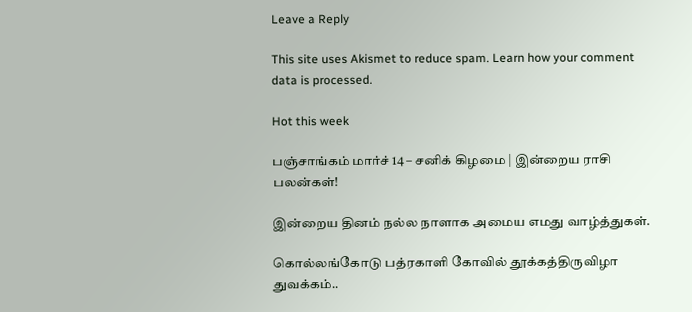Leave a Reply

This site uses Akismet to reduce spam. Learn how your comment data is processed.

Hot this week

பஞ்சாங்கம் மார்ச் 14 – சனிக் கிழமை | இன்றைய ராசி பலன்கள்!

இன்றைய தினம் நல்ல நாளாக அமைய எமது வாழ்த்துகள்.

கொல்லங்கோடு பத்ரகாளி கோவில் தூக்கத்திருவிழா துவக்கம்..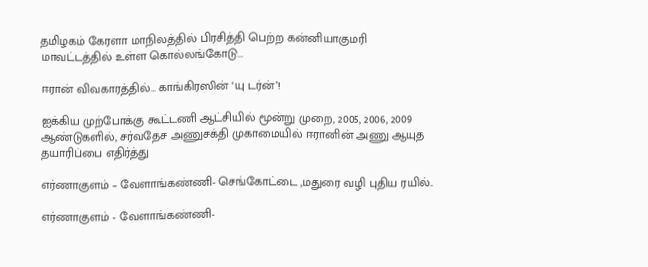தமிழகம் கேரளா மாநிலத்தில் பிரசித்தி பெற்ற கன்னியாகுமரி மாவட்டத்தில் உள்ள கொல்லங்கோடு...

ஈரான் விவகாரத்தில்… காங்கிரஸின் ‘யு டர்ன்’!

ஐக்கிய முற்போக்கு கூட்டணி ஆட்சியில் மூன்று முறை, 2005, 2006, 2009 ஆண்டுகளில், சர்வதேச அணுசக்தி முகாமையில் ஈரானின் அணு ஆயுத தயாரிப்பை எதிர்த்து

எர்ணாகுளம் – வேளாங்கண்ணி- செங்கோட்டை ,மதுரை வழி புதிய ரயில்..

எர்ணாகுளம் - வேளாங்கண்ணி-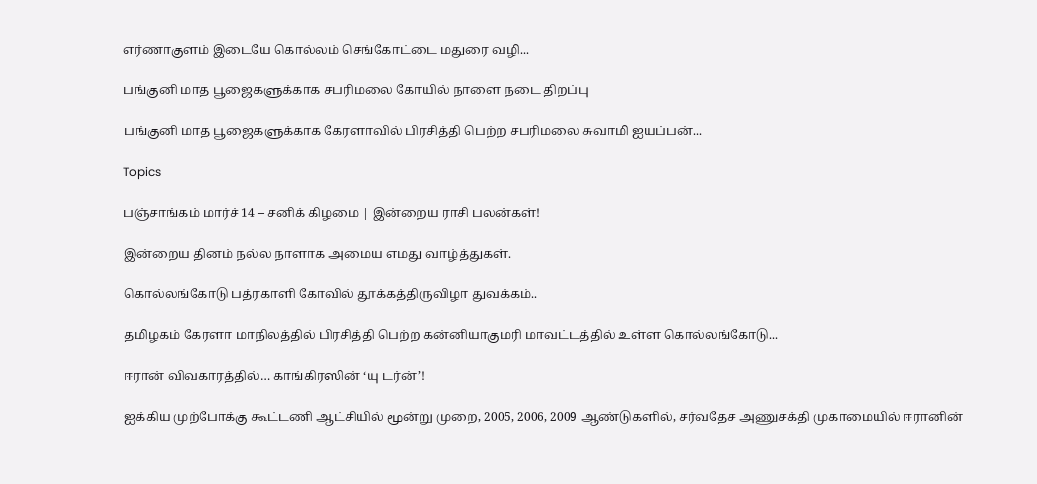எர்ணாகுளம் இடையே கொல்லம் செங்கோட்டை மதுரை வழி...

பங்குனி மாத பூஜைகளுக்காக சபரிமலை கோயில் நாளை நடை திறப்பு

பங்குனி மாத பூஜைகளுக்காக கேரளாவில் பிரசித்தி பெற்ற சபரிமலை சுவாமி ஐயப்பன்...

Topics

பஞ்சாங்கம் மார்ச் 14 – சனிக் கிழமை | இன்றைய ராசி பலன்கள்!

இன்றைய தினம் நல்ல நாளாக அமைய எமது வாழ்த்துகள்.

கொல்லங்கோடு பத்ரகாளி கோவில் தூக்கத்திருவிழா துவக்கம்..

தமிழகம் கேரளா மாநிலத்தில் பிரசித்தி பெற்ற கன்னியாகுமரி மாவட்டத்தில் உள்ள கொல்லங்கோடு...

ஈரான் விவகாரத்தில்… காங்கிரஸின் ‘யு டர்ன்’!

ஐக்கிய முற்போக்கு கூட்டணி ஆட்சியில் மூன்று முறை, 2005, 2006, 2009 ஆண்டுகளில், சர்வதேச அணுசக்தி முகாமையில் ஈரானின்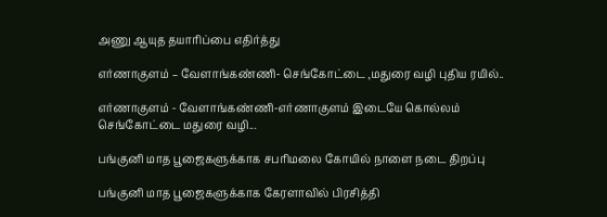அணு ஆயுத தயாரிப்பை எதிர்த்து

எர்ணாகுளம் – வேளாங்கண்ணி- செங்கோட்டை ,மதுரை வழி புதிய ரயில்..

எர்ணாகுளம் - வேளாங்கண்ணி-எர்ணாகுளம் இடையே கொல்லம் செங்கோட்டை மதுரை வழி...

பங்குனி மாத பூஜைகளுக்காக சபரிமலை கோயில் நாளை நடை திறப்பு

பங்குனி மாத பூஜைகளுக்காக கேரளாவில் பிரசித்தி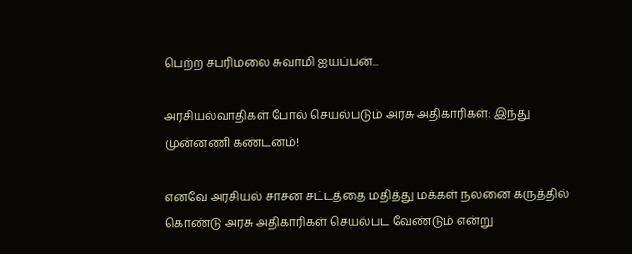பெற்ற சபரிமலை சுவாமி ஐயப்பன்...

அரசியல்வாதிகள் போல் செயல்படும் அரசு அதிகாரிகள்: இந்து முன்னணி கண்டனம்!

எனவே அரசியல் சாசன சட்டத்தை மதித்து மக்கள் நலனை கருத்தில் கொண்டு அரசு அதிகாரிகள் செயல்பட வேண்டும் என்று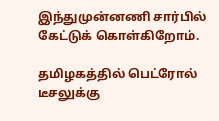இந்துமுன்னணி சார்பில் கேட்டுக் கொள்கிறோம்.

தமிழகத்தில் பெட்ரோல் டீசலுக்கு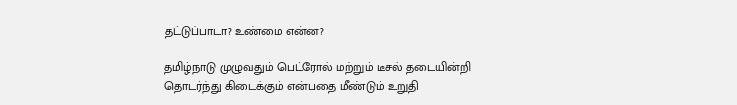தட்டுப்பாடா? உண்மை என்ன?

தமிழ்நாடு முழுவதும் பெட்ரோல் மற்றும் டீசல் தடையின்றி தொடர்ந்து கிடைக்கும் என்பதை மீண்டும் உறுதி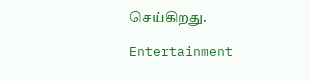செய்கிறது.

Entertainment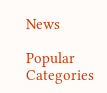News

Popular Categories